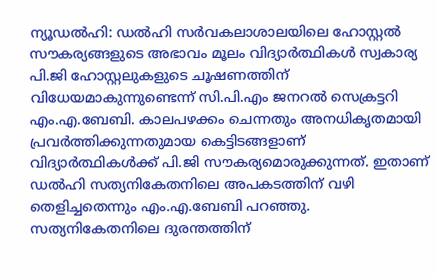ന്യൂഡൽഹി: ഡൽഹി സർവകലാശാലയിലെ ഹോസ്റ്റൽ സൗകര്യങ്ങളുടെ അഭാവം മൂലം വിദ്യാർത്ഥികൾ സ്വകാര്യ പി.ജി ഹോസ്റ്റലുകളുടെ ചൂഷണത്തിന് വിധേയമാകുന്നുണ്ടെന്ന് സി.പി.എം ജനറൽ സെക്രട്ടറി എം.എ.ബേബി. കാലപഴക്കം ചെന്നതും അനധികൃതമായി പ്രവർത്തിക്കുന്നതുമായ കെട്ടിടങ്ങളാണ് വിദ്യാർത്ഥികൾക്ക് പി.ജി സൗകര്യമൊരുക്കുന്നത്. ഇതാണ് ഡൽഹി സത്യനികേതനിലെ അപകടത്തിന് വഴി തെളിച്ചതെന്നും എം.എ.ബേബി പറഞ്ഞു. സത്യനികേതനിലെ ദുരന്തത്തിന്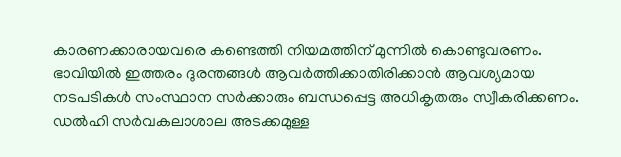കാരണക്കാരായവരെ കണ്ടെത്തി നിയമത്തിന് മുന്നിൽ കൊണ്ടുവരണം. ഭാവിയിൽ ഇത്തരം ദുരന്തങ്ങൾ ആവർത്തിക്കാതിരിക്കാൻ ആവശ്യമായ നടപടികൾ സംസ്ഥാന സർക്കാരും ബന്ധപ്പെട്ട അധികൃതരും സ്വീകരിക്കണം. ഡൽഹി സർവകലാശാല അടക്കമുള്ള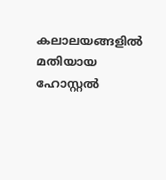കലാലയങ്ങളിൽ മതിയായ ഹോസ്റ്റൽ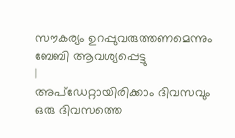സൗകര്യം ഉറപ്പുവരുത്തണമെന്നും ബേബി ആവശ്യപ്പെട്ടു
|
അപ്ഡേറ്റായിരിക്കാം ദിവസവും
ഒരു ദിവസത്തെ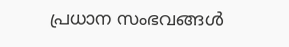പ്രധാന സംഭവങ്ങൾ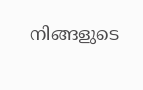നിങ്ങളുടെ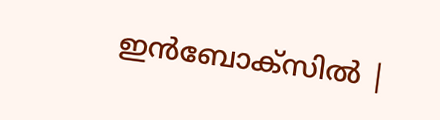ഇൻബോക്സിൽ |